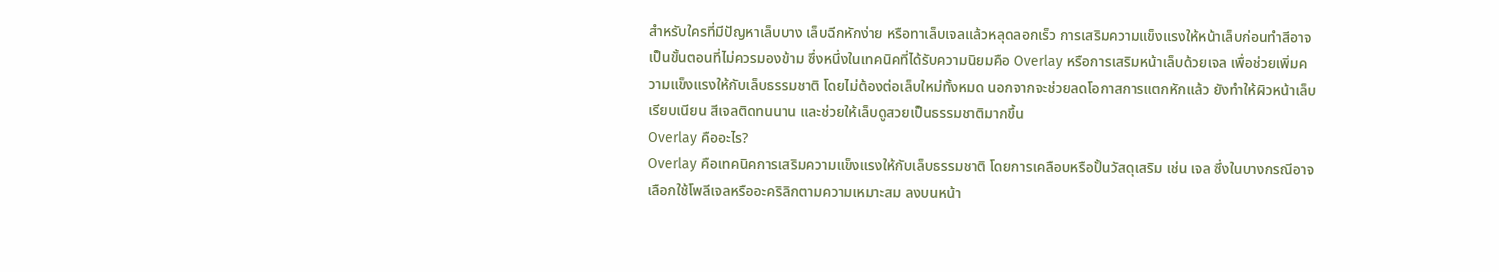สำหรับใครที่มีปัญหาเล็บบาง เล็บฉีกหักง่าย หรือทาเล็บเจลแล้วหลุดลอกเร็ว การเสริมความแข็งแรงให้หน้าเล็บก่อนทำสีอาจเป็นขั้นตอนที่ไม่ควรมองข้าม ซึ่งหนึ่งในเทคนิคที่ได้รับความนิยมคือ Overlay หรือการเสริมหน้าเล็บด้วยเจล เพื่อช่วยเพิ่มความแข็งแรงให้กับเล็บธรรมชาติ โดยไม่ต้องต่อเล็บใหม่ทั้งหมด นอกจากจะช่วยลดโอกาสการแตกหักแล้ว ยังทำให้ผิวหน้าเล็บเรียบเนียน สีเจลติดทนนาน และช่วยให้เล็บดูสวยเป็นธรรมชาติมากขึ้น
Overlay คืออะไร?
Overlay คือเทคนิคการเสริมความแข็งแรงให้กับเล็บธรรมชาติ โดยการเคลือบหรือปั้นวัสดุเสริม เช่น เจล ซึ่งในบางกรณีอาจเลือกใช้โพลีเจลหรืออะคริลิกตามความเหมาะสม ลงบนหน้า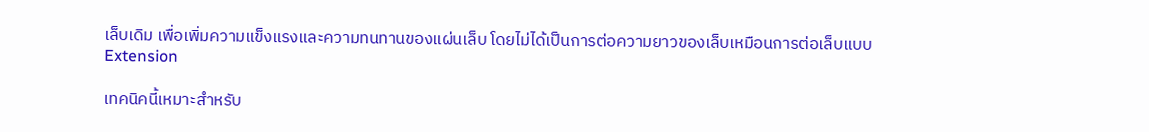เล็บเดิม เพื่อเพิ่มความแข็งแรงและความทนทานของแผ่นเล็บ โดยไม่ได้เป็นการต่อความยาวของเล็บเหมือนการต่อเล็บแบบ Extension

เทคนิคนี้เหมาะสำหรับ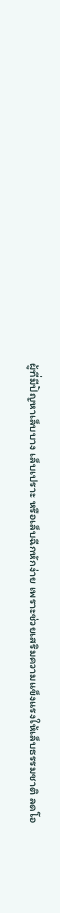ผู้ที่มีปัญหาเล็บบาง เล็บเปราะ หรือเล็บฉีกหักง่าย เพราะช่วยเสริมความแข็งแรงให้เล็บธรรมชาติ ลดโอ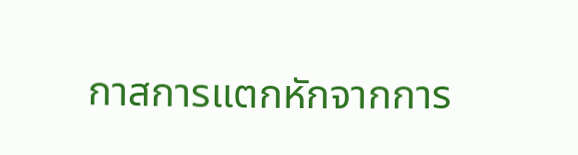กาสการแตกหักจากการ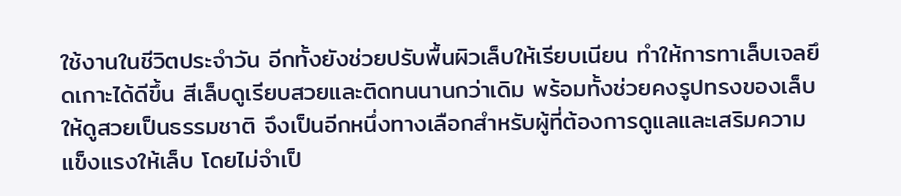ใช้งานในชีวิตประจำวัน อีกทั้งยังช่วยปรับพื้นผิวเล็บให้เรียบเนียน ทำให้การทาเล็บเจลยึดเกาะได้ดีขึ้น สีเล็บดูเรียบสวยและติดทนนานกว่าเดิม พร้อมทั้งช่วยคงรูปทรงของเล็บให้ดูสวยเป็นธรรมชาติ จึงเป็นอีกหนึ่งทางเลือกสำหรับผู้ที่ต้องการดูแลและเสริมความแข็งแรงให้เล็บ โดยไม่จำเป็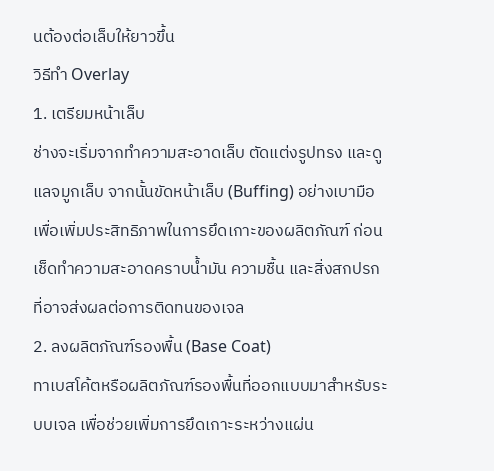นต้องต่อเล็บให้ยาวขึ้น
วิธีทำ Overlay
1. เตรียมหน้าเล็บ
ช่างจะเริ่มจากทำความสะอาดเล็บ ตัดแต่งรูปทรง และดูแลจมูกเล็บ จากนั้นขัดหน้าเล็บ (Buffing) อย่างเบามือเพื่อเพิ่มประสิทธิภาพในการยึดเกาะของผลิตภัณฑ์ ก่อนเช็ดทำความสะอาดคราบน้ำมัน ความชื้น และสิ่งสกปรกที่อาจส่งผลต่อการติดทนของเจล
2. ลงผลิตภัณฑ์รองพื้น (Base Coat)
ทาเบสโค้ตหรือผลิตภัณฑ์รองพื้นที่ออกแบบมาสำหรับระบบเจล เพื่อช่วยเพิ่มการยึดเกาะระหว่างแผ่น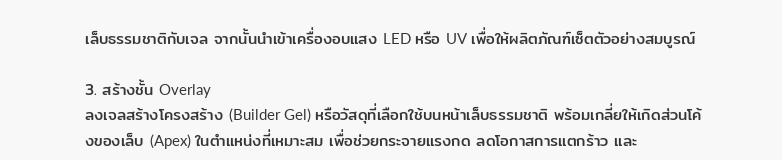เล็บธรรมชาติกับเจล จากนั้นนำเข้าเครื่องอบแสง LED หรือ UV เพื่อให้ผลิตภัณฑ์เซ็ตตัวอย่างสมบูรณ์

3. สร้างชั้น Overlay
ลงเจลสร้างโครงสร้าง (Builder Gel) หรือวัสดุที่เลือกใช้บนหน้าเล็บธรรมชาติ พร้อมเกลี่ยให้เกิดส่วนโค้งของเล็บ (Apex) ในตำแหน่งที่เหมาะสม เพื่อช่วยกระจายแรงกด ลดโอกาสการแตกร้าว และ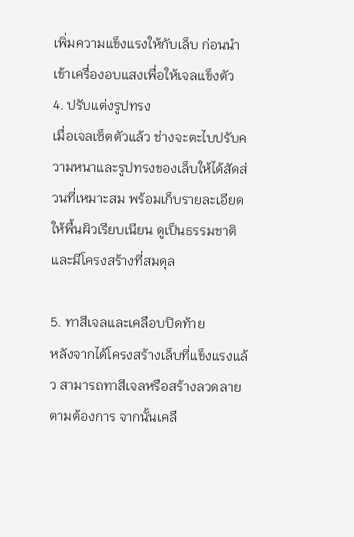เพิ่มความแข็งแรงให้กับเล็บ ก่อนนำเข้าเครื่องอบแสงเพื่อให้เจลแข็งตัว
4. ปรับแต่งรูปทรง
เมื่อเจลเซ็ตตัวแล้ว ช่างจะตะไบปรับความหนาและรูปทรงของเล็บให้ได้สัดส่วนที่เหมาะสม พร้อมเก็บรายละเอียดให้พื้นผิวเรียบเนียน ดูเป็นธรรมชาติ และมีโครงสร้างที่สมดุล

5. ทาสีเจลและเคลือบปิดท้าย
หลังจากได้โครงสร้างเล็บที่แข็งแรงแล้ว สามารถทาสีเจลหรือสร้างลวดลายตามต้องการ จากนั้นเคลื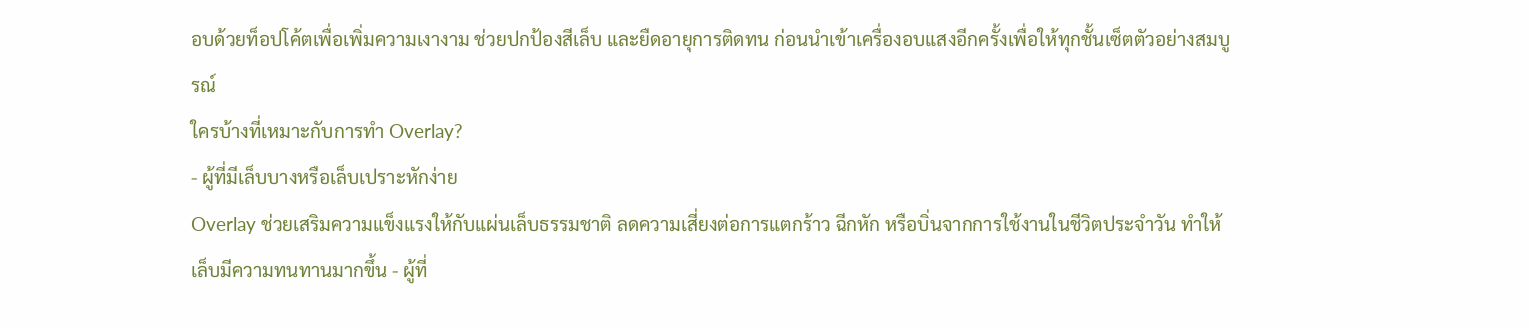อบด้วยท็อปโค้ตเพื่อเพิ่มความเงางาม ช่วยปกป้องสีเล็บ และยืดอายุการติดทน ก่อนนำเข้าเครื่องอบแสงอีกครั้งเพื่อให้ทุกชั้นเซ็ตตัวอย่างสมบูรณ์
ใครบ้างที่เหมาะกับการทำ Overlay?
- ผู้ที่มีเล็บบางหรือเล็บเปราะหักง่าย
Overlay ช่วยเสริมความแข็งแรงให้กับแผ่นเล็บธรรมชาติ ลดความเสี่ยงต่อการแตกร้าว ฉีกหัก หรือบิ่นจากการใช้งานในชีวิตประจำวัน ทำให้เล็บมีความทนทานมากขึ้น - ผู้ที่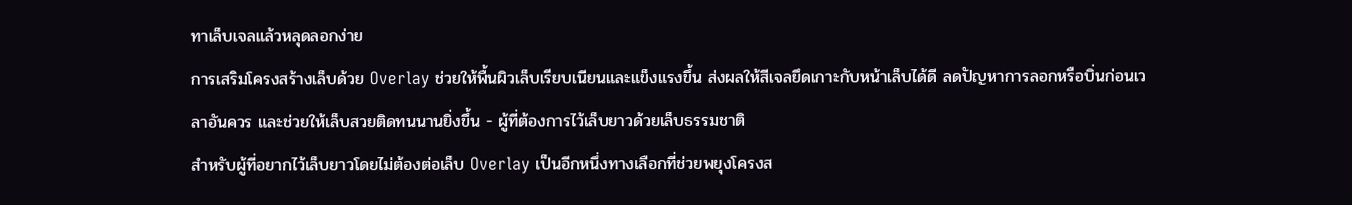ทาเล็บเจลแล้วหลุดลอกง่าย
การเสริมโครงสร้างเล็บด้วย Overlay ช่วยให้พื้นผิวเล็บเรียบเนียนและแข็งแรงขึ้น ส่งผลให้สีเจลยึดเกาะกับหน้าเล็บได้ดี ลดปัญหาการลอกหรือบิ่นก่อนเวลาอันควร และช่วยให้เล็บสวยติดทนนานยิ่งขึ้น - ผู้ที่ต้องการไว้เล็บยาวด้วยเล็บธรรมชาติ
สำหรับผู้ที่อยากไว้เล็บยาวโดยไม่ต้องต่อเล็บ Overlay เป็นอีกหนึ่งทางเลือกที่ช่วยพยุงโครงส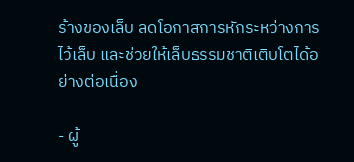ร้างของเล็บ ลดโอกาสการหักระหว่างการไว้เล็บ และช่วยให้เล็บธรรมชาติเติบโตได้อย่างต่อเนื่อง

- ผู้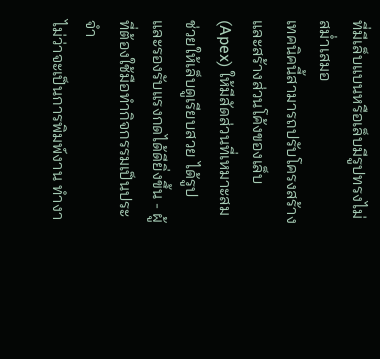ที่มีเล็บแบนหรือเล็บมีรูปทรงไม่สม่ำเสมอ
เทคนิคนี้สามารถปรับโครงสร้างและสร้างส่วนโค้งของเล็บ (Apex) ให้มีสัดส่วนที่เหมาะสม ช่วยให้เล็บดูเรียบสวย ได้รูป และรองรับแรงกดได้ดียิ่งขึ้น - ผู้ที่ต้องใช้มือทำกิจกรรมเป็นประจำ
ไม่ว่าจะเป็นการพิมพ์งาน ทำงา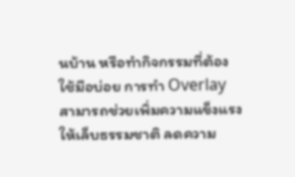นบ้าน หรือทำกิจกรรมที่ต้องใช้มือบ่อย การทำ Overlay สามารถช่วยเพิ่มความแข็งแรงให้เล็บธรรมชาติ ลดความ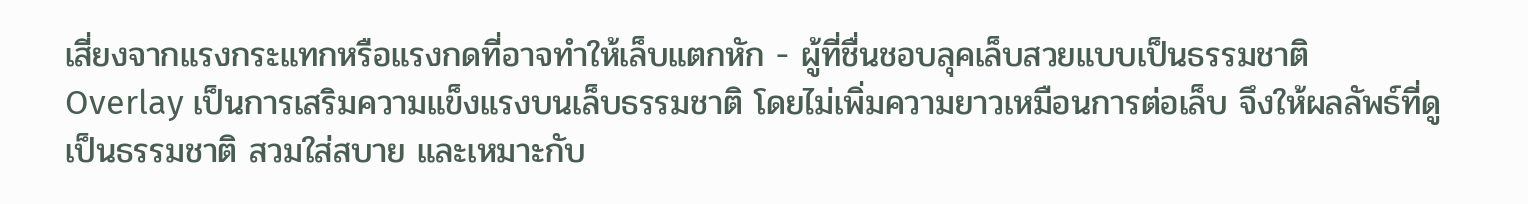เสี่ยงจากแรงกระแทกหรือแรงกดที่อาจทำให้เล็บแตกหัก - ผู้ที่ชื่นชอบลุคเล็บสวยแบบเป็นธรรมชาติ
Overlay เป็นการเสริมความแข็งแรงบนเล็บธรรมชาติ โดยไม่เพิ่มความยาวเหมือนการต่อเล็บ จึงให้ผลลัพธ์ที่ดูเป็นธรรมชาติ สวมใส่สบาย และเหมาะกับ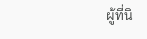ผู้ที่นิ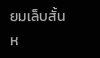ยมเล็บสั้นห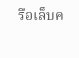รือเล็บค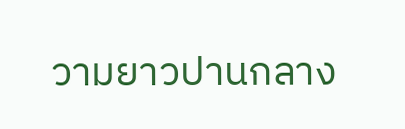วามยาวปานกลาง